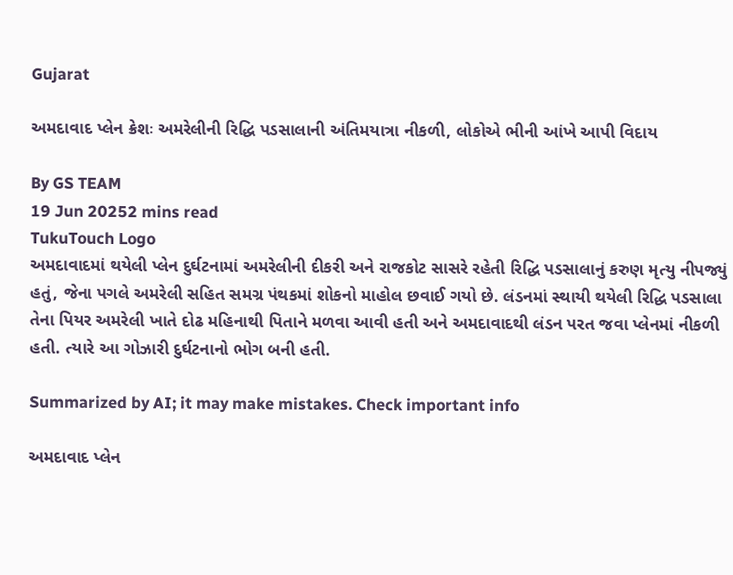Gujarat

અમદાવાદ પ્લેન ક્રેશઃ અમરેલીની રિદ્ધિ પડસાલાની અંતિમયાત્રા નીકળી, લોકોએ ભીની આંખે આપી વિદાય

By GS TEAM
19 Jun 20252 mins read
TukuTouch Logo
અમદાવાદમાં થયેલી પ્લેન દુર્ઘટનામાં અમરેલીની દીકરી અને રાજકોટ સાસરે રહેતી રિદ્ધિ પડસાલાનું કરુણ મૃત્યુ નીપજ્યું હતું, જેના પગલે અમરેલી સહિત સમગ્ર પંથકમાં શોકનો માહોલ છવાઈ ગયો છે. લંડનમાં સ્થાયી થયેલી રિદ્ધિ પડસાલા તેના પિયર અમરેલી ખાતે દોઢ મહિનાથી પિતાને મળવા આવી હતી અને અમદાવાદથી લંડન પરત જવા પ્લેનમાં નીકળી હતી. ત્યારે આ ગોઝારી દુર્ઘટનાનો ભોગ બની હતી.

Summarized by AI; it may make mistakes. Check important info

અમદાવાદ પ્લેન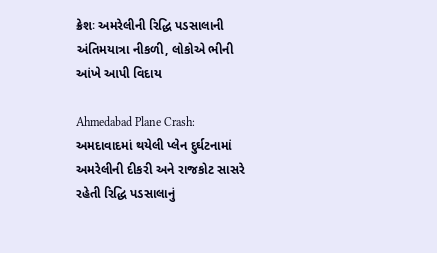ક્રેશઃ અમરેલીની રિદ્ધિ પડસાલાની અંતિમયાત્રા નીકળી, લોકોએ ભીની આંખે આપી વિદાય

Ahmedabad Plane Crash: અમદાવાદમાં થયેલી પ્લેન દુર્ઘટનામાં અમરેલીની દીકરી અને રાજકોટ સાસરે રહેતી રિદ્ધિ પડસાલાનું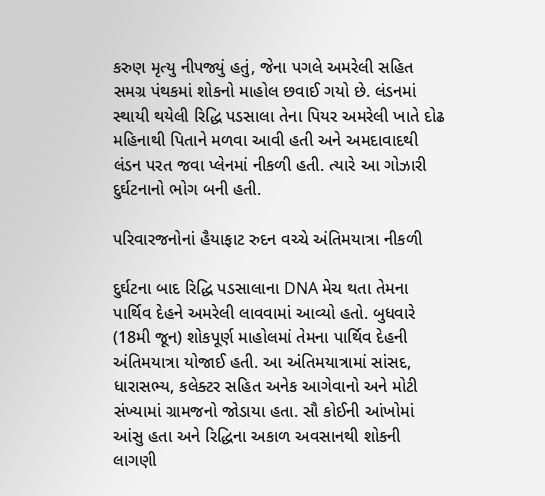કરુણ મૃત્યુ નીપજ્યું હતું, જેના પગલે અમરેલી સહિત સમગ્ર પંથકમાં શોકનો માહોલ છવાઈ ગયો છે. લંડનમાં સ્થાયી થયેલી રિદ્ધિ પડસાલા તેના પિયર અમરેલી ખાતે દોઢ મહિનાથી પિતાને મળવા આવી હતી અને અમદાવાદથી લંડન પરત જવા પ્લેનમાં નીકળી હતી. ત્યારે આ ગોઝારી દુર્ઘટનાનો ભોગ બની હતી.

પરિવારજનોનાં હૈયાફાટ રુદન વચ્ચે અંતિમયાત્રા નીકળી

દુર્ઘટના બાદ રિદ્ધિ પડસાલાના DNA મેચ થતા તેમના પાર્થિવ દેહને અમરેલી લાવવામાં આવ્યો હતો. બુધવારે (18મી જૂન) શોકપૂર્ણ માહોલમાં તેમના પાર્થિવ દેહની અંતિમયાત્રા યોજાઈ હતી. આ અંતિમયાત્રામાં સાંસદ, ધારાસભ્ય, કલેક્ટર સહિત અનેક આગેવાનો અને મોટી સંખ્યામાં ગ્રામજનો જોડાયા હતા. સૌ કોઈની આંખોમાં આંસુ હતા અને રિદ્ધિના અકાળ અવસાનથી શોકની લાગણી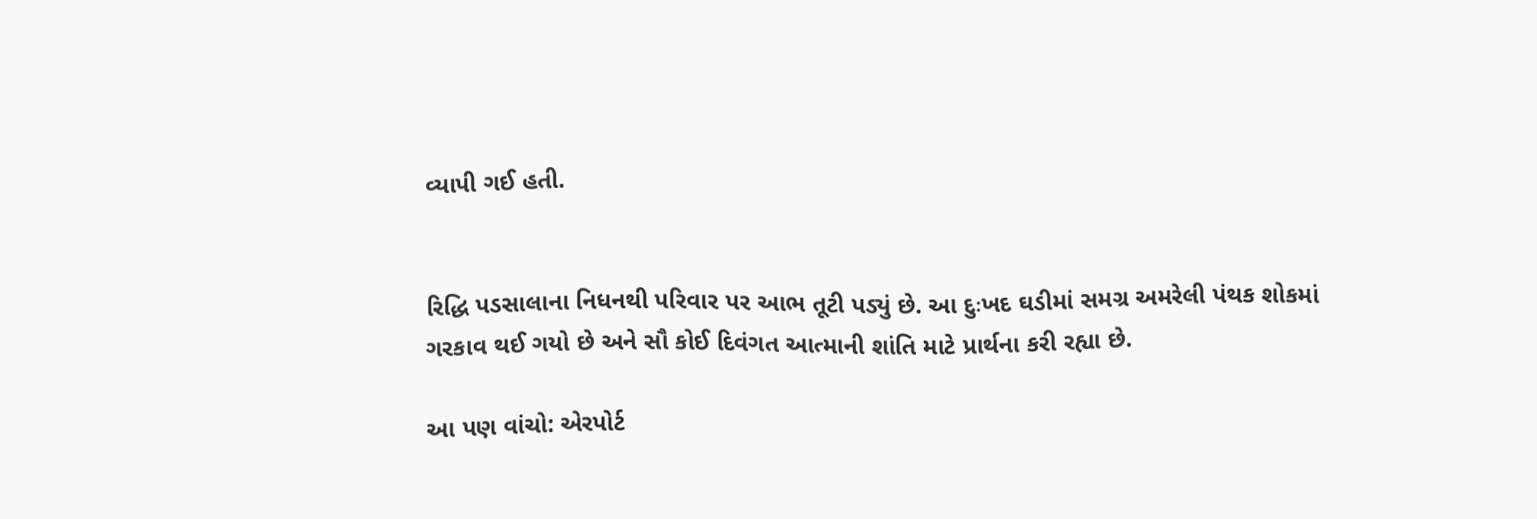વ્યાપી ગઈ હતી.


રિદ્ધિ પડસાલાના નિધનથી પરિવાર પર આભ તૂટી પડ્યું છે. આ દુઃખદ ઘડીમાં સમગ્ર અમરેલી પંથક શોકમાં ગરકાવ થઈ ગયો છે અને સૌ કોઈ દિવંગત આત્માની શાંતિ માટે પ્રાર્થના કરી રહ્યા છે.

આ પણ વાંચો: એરપોર્ટ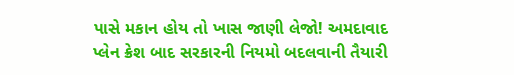પાસે મકાન હોય તો ખાસ જાણી લેજો! અમદાવાદ પ્લેન ક્રેશ બાદ સરકારની નિયમો બદલવાની તૈયારી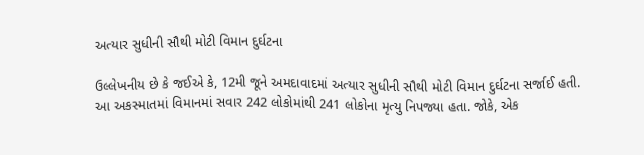અત્યાર સુધીની સૌથી મોટી વિમાન દુર્ઘટના

ઉલ્લેખનીય છે કે જઈએ કે, 12મી જૂને અમદાવાદમાં અત્યાર સુધીની સૌથી મોટી વિમાન દુર્ઘટના સર્જાઈ હતી. આ અકસ્માતમાં વિમાનમાં સવાર 242 લોકોમાંથી 241 લોકોના મૃત્યુ નિપજ્યા હતા. જોકે, એક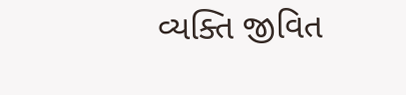વ્યક્તિ જીવિત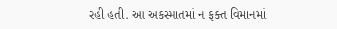રહી હતી. આ અકસ્માતમાં ન ફક્ત વિમાનમાં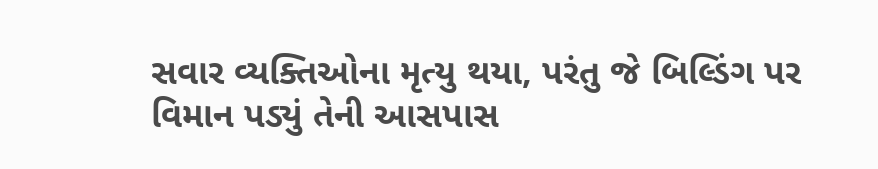સવાર વ્યક્તિઓના મૃત્યુ થયા, પરંતુ જે બિલ્ડિંગ પર વિમાન પડ્યું તેની આસપાસ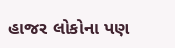હાજર લોકોના પણ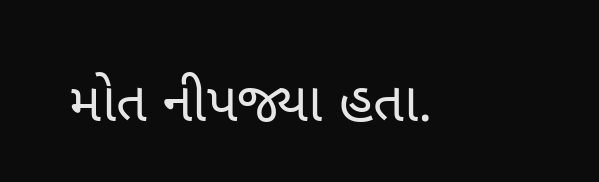મોત નીપજ્યા હતા.